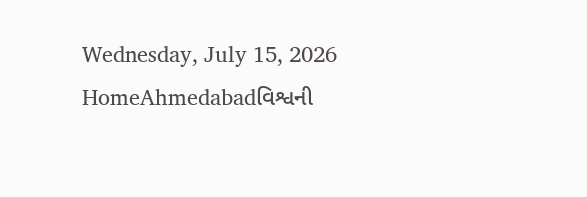Wednesday, July 15, 2026
HomeAhmedabadવિશ્વની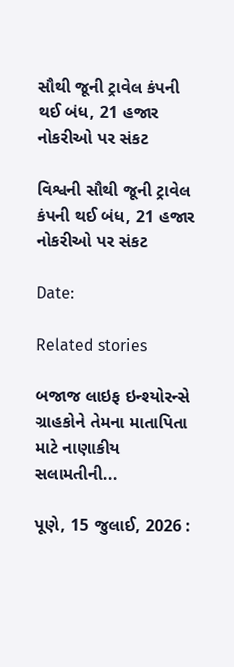સૌથી જૂની ટ્રાવેલ કંપની થઈ બંધ, 21 હજાર નોકરીઓ પર સંકટ

વિશ્વની સૌથી જૂની ટ્રાવેલ કંપની થઈ બંધ, 21 હજાર નોકરીઓ પર સંકટ

Date:

Related stories

બજાજ લાઇફ ઇન્શ્યોરન્સે ગ્રાહકોને તેમના માતાપિતા માટે નાણાકીય સલામતીની...

પૂણે, 15 જુલાઈ, 2026 :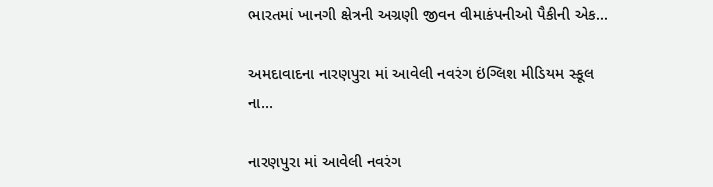ભારતમાં ખાનગી ક્ષેત્રની અગ્રણી જીવન વીમાકંપનીઓ પૈકીની એક...

અમદાવાદના નારણપુરા માં આવેલી નવરંગ ઇંગ્લિશ મીડિયમ સ્કૂલ  ના...

નારણપુરા માં આવેલી નવરંગ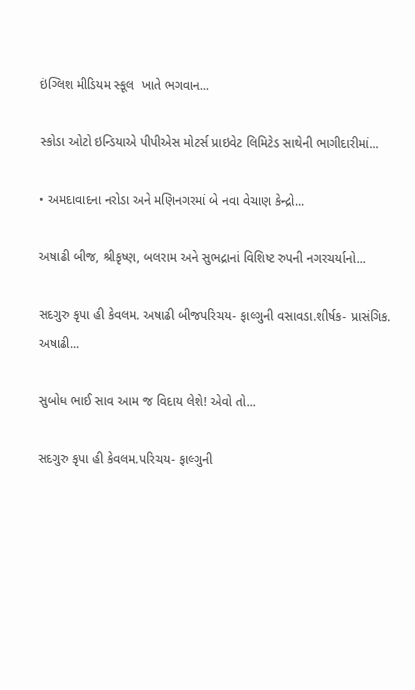ઇંગ્લિશ મીડિયમ સ્કૂલ  ખાતે ભગવાન...

સ્કોડા ઓટો ઇન્ડિયાએ પીપીએસ મોટર્સ પ્રાઇવેટ લિમિટેડ સાથેની ભાગીદારીમાં...

• અમદાવાદના નરોડા અને મણિનગરમાં બે નવા વેચાણ કેન્દ્રો...

અષાઢી બીજ, શ્રીકૃષ્ણ, બલરામ અને સુભદ્રાનાં વિશિષ્ટ રુપની નગરચર્યાનો...

સદગુરુ કૃપા હી કેવલમ. અષાઢી બીજપરિચય- ફાલ્ગુની વસાવડા.શીર્ષક- પ્રાસંગિક. અષાઢી...

સુબોધ ભાઈ સાવ આમ જ વિદાય લેશે! એવો તો...

સદગુરુ કૃપા હી કેવલમ.પરિચય- ફાલ્ગુની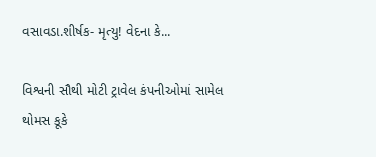વસાવડા.શીર્ષક- મૃત્યુ! વેદના કે...

વિશ્વની સૌથી મોટી ટ્રાવેલ કંપનીઓમાં સામેલ થોમસ કૂકે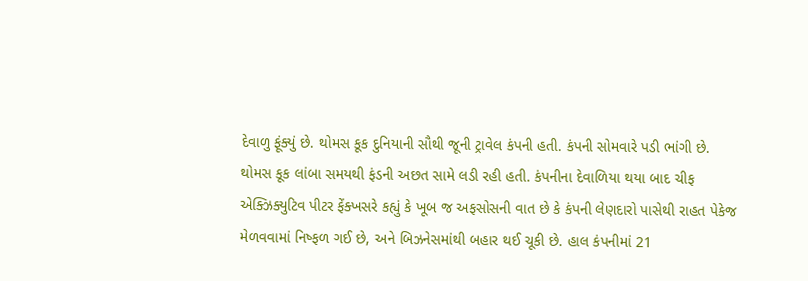દેવાળુ ફૂંક્યું છે. થોમસ કૂક દુનિયાની સૌથી જૂની ટ્રાવેલ કંપની હતી. કંપની સોમવારે પડી ભાંગી છે. થોમસ કૂક લાંબા સમયથી ફંડની અછત સામે લડી રહી હતી. કંપનીના દેવાળિયા થયા બાદ ચીફ એક્ઝિક્યુટિવ પીટર ફેંક્ખસરે કહ્યું કે ખૂબ જ અફસોસની વાત છે કે કંપની લેણદારો પાસેથી રાહત પેકેજ મેળવવામાં નિષ્ફળ ગઈ છે, અને બિઝનેસમાંથી બહાર થઈ ચૂકી છે. હાલ કંપનીમાં 21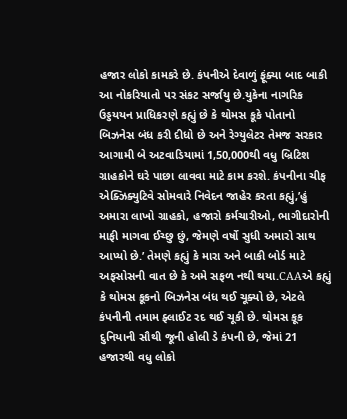હજાર લોકો કામકરે છે. કંપનીએ દેવાળું ફૂંક્યા બાદ બાકી આ નોકરિયાતો પર સંકટ સર્જાયુ છે.યુકેના નાગરિક ઉડ્ડયયન પ્રાધિકરણે કહ્યું છે કે થોમસ કૂકે પોતાનો બિઝનેસ બંધ કરી દીધો છે અને રેગ્યુલેટર તેમજ સરકાર આગામી બે અટવાડિયામાં 1,50,000થી વધુ બ્રિટિશ ગ્રાહકોને ઘરે પાછા લાવવા માટે કામ કરશે. કંપનીના ચીફ એક્ઝિક્યુટિવે સોમવારે નિવેદન જાહેર કરતા કહ્યું,’હું અમારા લાખો ગ્રાહકો, હજારો કર્મચારીઓ, ભાગીદારોની માફી માગવા ઈચ્છુ છું, જેમણે વર્ષો સુધી અમારો સાથ આપ્યો છે.’ તેમણે કહ્યું કે મારા અને બાકી બોર્ડ માટે અફસોસની વાત છે કે અમે સફળ નથી થયા.CAAએ કહ્યું કે થોમસ કૂકનો બિઝનેસ બંધ થઈ ચૂક્યો છે, એટલે કંપનીની તમામ ફ્લાઈટ રદ થઈ ચૂકી છે. થોમસ કૂક દુનિયાની સૌથી જૂની હોલી ડે કંપની છે, જેમાં 21 હજારથી વધુ લોકો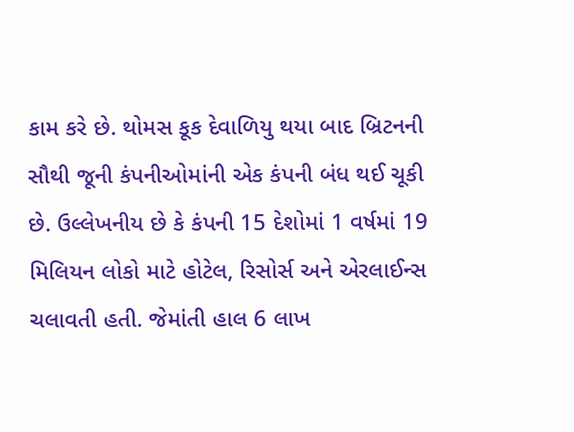કામ કરે છે. થોમસ કૂક દેવાળિયુ થયા બાદ બ્રિટનની સૌથી જૂની કંપનીઓમાંની એક કંપની બંધ થઈ ચૂકી છે. ઉલ્લેખનીય છે કે કંપની 15 દેશોમાં 1 વર્ષમાં 19 મિલિયન લોકો માટે હોટેલ, રિસોર્સ અને એરલાઈન્સ ચલાવતી હતી. જેમાંતી હાલ 6 લાખ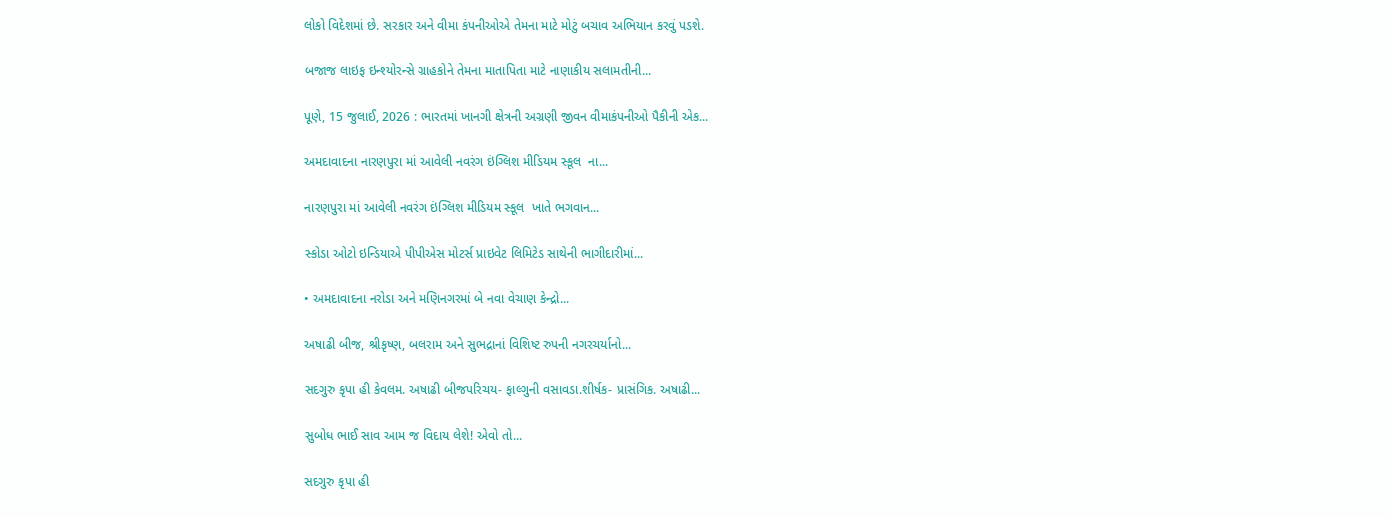લોકો વિદેશમાં છે. સરકાર અને વીમા કંપનીઓએ તેમના માટે મોટું બચાવ અભિયાન કરવું પડશે.

બજાજ લાઇફ ઇન્શ્યોરન્સે ગ્રાહકોને તેમના માતાપિતા માટે નાણાકીય સલામતીની...

પૂણે, 15 જુલાઈ, 2026 : ભારતમાં ખાનગી ક્ષેત્રની અગ્રણી જીવન વીમાકંપનીઓ પૈકીની એક...

અમદાવાદના નારણપુરા માં આવેલી નવરંગ ઇંગ્લિશ મીડિયમ સ્કૂલ  ના...

નારણપુરા માં આવેલી નવરંગ ઇંગ્લિશ મીડિયમ સ્કૂલ  ખાતે ભગવાન...

સ્કોડા ઓટો ઇન્ડિયાએ પીપીએસ મોટર્સ પ્રાઇવેટ લિમિટેડ સાથેની ભાગીદારીમાં...

• અમદાવાદના નરોડા અને મણિનગરમાં બે નવા વેચાણ કેન્દ્રો...

અષાઢી બીજ, શ્રીકૃષ્ણ, બલરામ અને સુભદ્રાનાં વિશિષ્ટ રુપની નગરચર્યાનો...

સદગુરુ કૃપા હી કેવલમ. અષાઢી બીજપરિચય- ફાલ્ગુની વસાવડા.શીર્ષક- પ્રાસંગિક. અષાઢી...

સુબોધ ભાઈ સાવ આમ જ વિદાય લેશે! એવો તો...

સદગુરુ કૃપા હી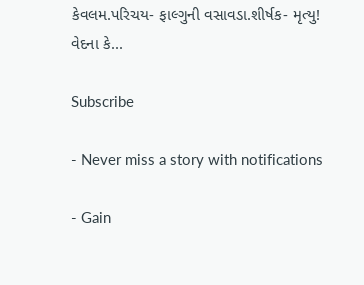કેવલમ.પરિચય- ફાલ્ગુની વસાવડા.શીર્ષક- મૃત્યુ! વેદના કે...

Subscribe

- Never miss a story with notifications

- Gain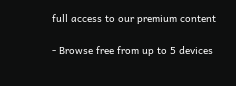full access to our premium content

- Browse free from up to 5 devices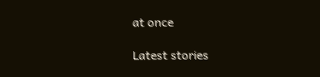at once

Latest stories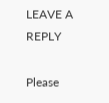LEAVE A REPLY

Please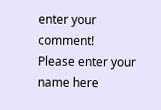enter your comment!
Please enter your name here